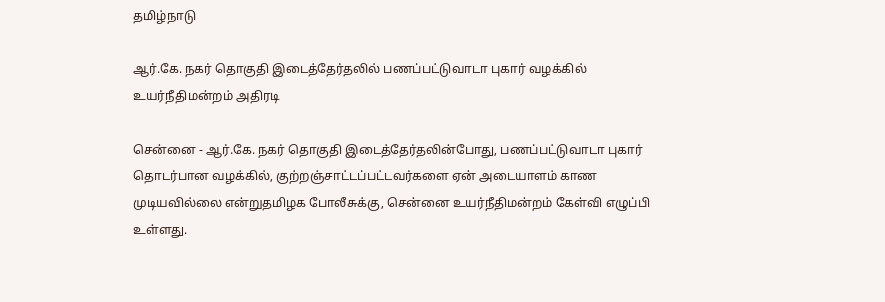தமிழ்நாடு

ஆர்.கே. நகர் தொகுதி இடைத்தேர்தலில் பணப்பட்டுவாடா புகார் வழக்கில் உயர்நீதிமன்றம் அதிரடி

சென்னை - ஆர்.கே. நகர் தொகுதி இடைத்தேர்தலின்போது, பணப்பட்டுவாடா புகார் தொடர்பான வழக்கில், குற்றஞ்சாட்டப்பட்டவர்களை ஏன் அடையாளம் காண முடியவில்லை என்றுதமிழக போலீசுக்கு, சென்னை உயர்நீதிமன்றம் கேள்வி எழுப்பி உள்ளது.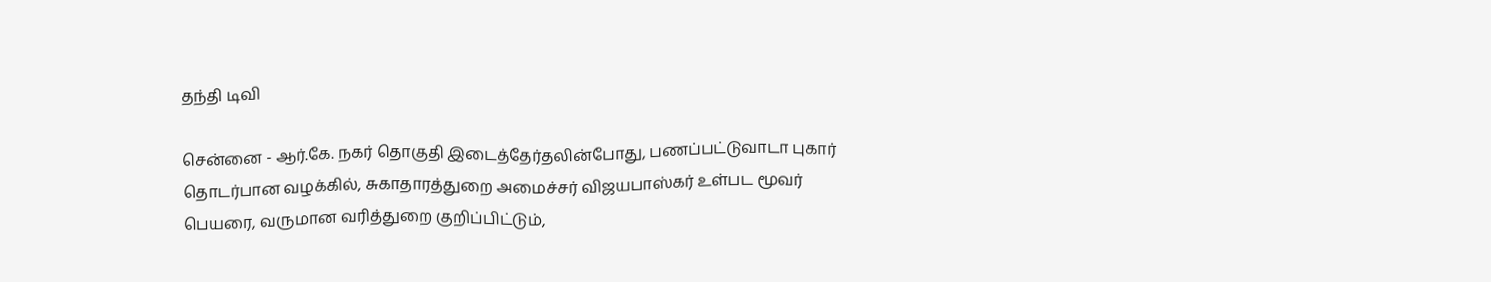தந்தி டிவி

சென்னை - ஆர்.கே. நகர் தொகுதி இடைத்தேர்தலின்போது, பணப்பட்டுவாடா புகார் தொடர்பான வழக்கில், சுகாதாரத்துறை அமைச்சர் விஜயபாஸ்கர் உள்பட மூவர் பெயரை, வருமான வரித்துறை குறிப்பிட்டும்,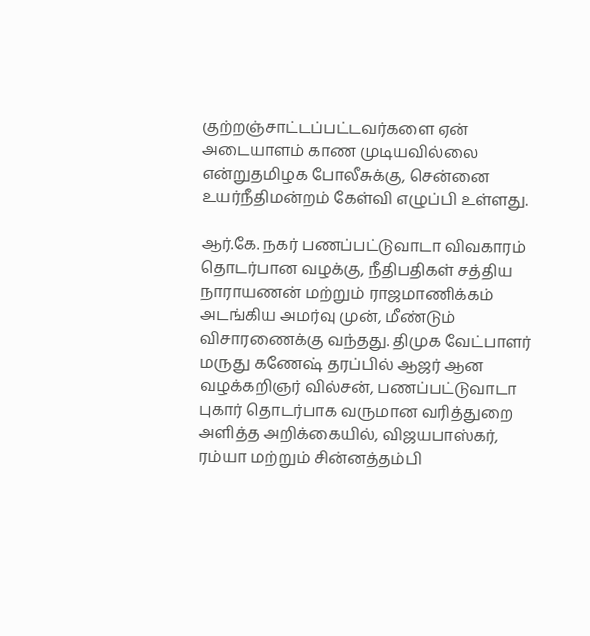குற்றஞ்சாட்டப்பட்டவர்களை ஏன் அடையாளம் காண முடியவில்லை என்றுதமிழக போலீசுக்கு, சென்னை உயர்நீதிமன்றம் கேள்வி எழுப்பி உள்ளது.

ஆர்.கே. நகர் பணப்பட்டுவாடா விவகாரம் தொடர்பான வழக்கு, நீதிபதிகள் சத்திய நாராயணன் மற்றும் ராஜமாணிக்கம் அடங்கிய அமர்வு முன், மீண்டும் விசாரணைக்கு வந்தது. திமுக வேட்பாளர் மருது கணேஷ் தரப்பில் ஆஜர் ஆன வழக்கறிஞர் வில்சன், பணப்பட்டுவாடா புகார் தொடர்பாக வருமான வரித்துறை அளித்த அறிக்கையில், விஜயபாஸ்கர், ரம்யா மற்றும் சின்னத்தம்பி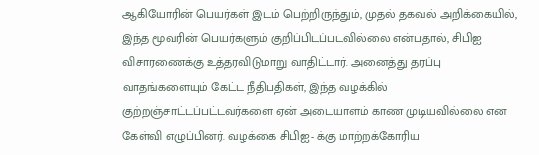ஆகியோரின் பெயர்கள் இடம் பெற்றிருந்தும், முதல் தகவல் அறிக்கையில், இந்த மூவரின் பெயர்களும் குறிப்பிடப்படவில்லை என்பதால், சிபிஐ விசாரணைக்கு உத்தரவிடுமாறு வாதிட்டார். அனைத்து தரப்பு வாதங்களையும் கேட்ட நீதிபதிகள், இந்த வழக்கில் குற்றஞ்சாட்டப்பட்டவர்களை ஏன் அடையாளம் காண முடியவில்லை என கேள்வி எழுப்பினர். வழக்கை சிபிஐ- க்கு மாற்றக்கோரிய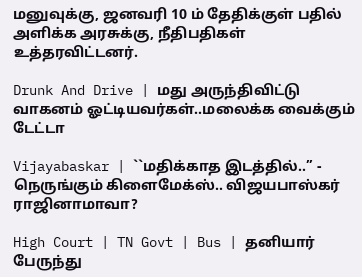மனுவுக்கு, ஜனவரி 10 ம் தேதிக்குள் பதில் அளிக்க அரசுக்கு, நீதிபதிகள் உத்தரவிட்டனர்.

Drunk And Drive | மது அருந்திவிட்டு வாகனம் ஓட்டியவர்கள்..மலைக்க வைக்கும் டேட்டா

Vijayabaskar | ``மதிக்காத இடத்தில்..’’ - நெருங்கும் கிளைமேக்ஸ்.. விஜயபாஸ்கர் ராஜினாமாவா?

High Court | TN Govt | Bus | தனியார் பேருந்து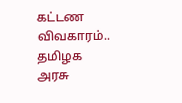கட்டண விவகாரம்.. தமிழக அரசு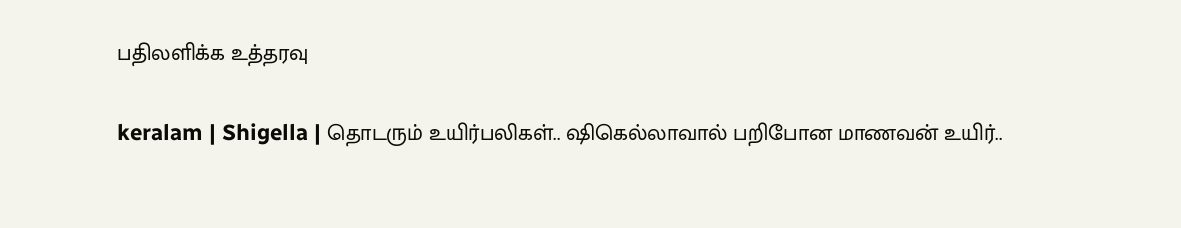பதிலளிக்க உத்தரவு

keralam | Shigella | தொடரும் உயிர்பலிகள்.. ஷிகெல்லாவால் பறிபோன மாணவன் உயிர்..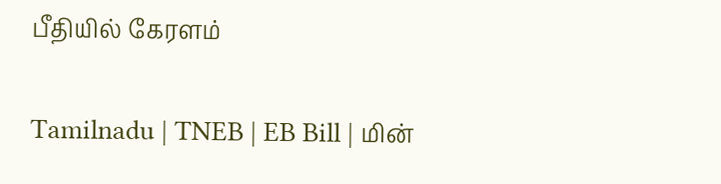பீதியில் கேரளம்

Tamilnadu | TNEB | EB Bill | மின்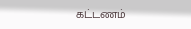கட்டணம்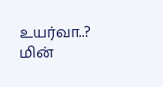உயர்வா..? மின்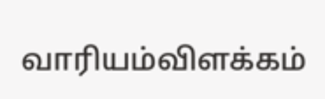வாரியம்விளக்கம்